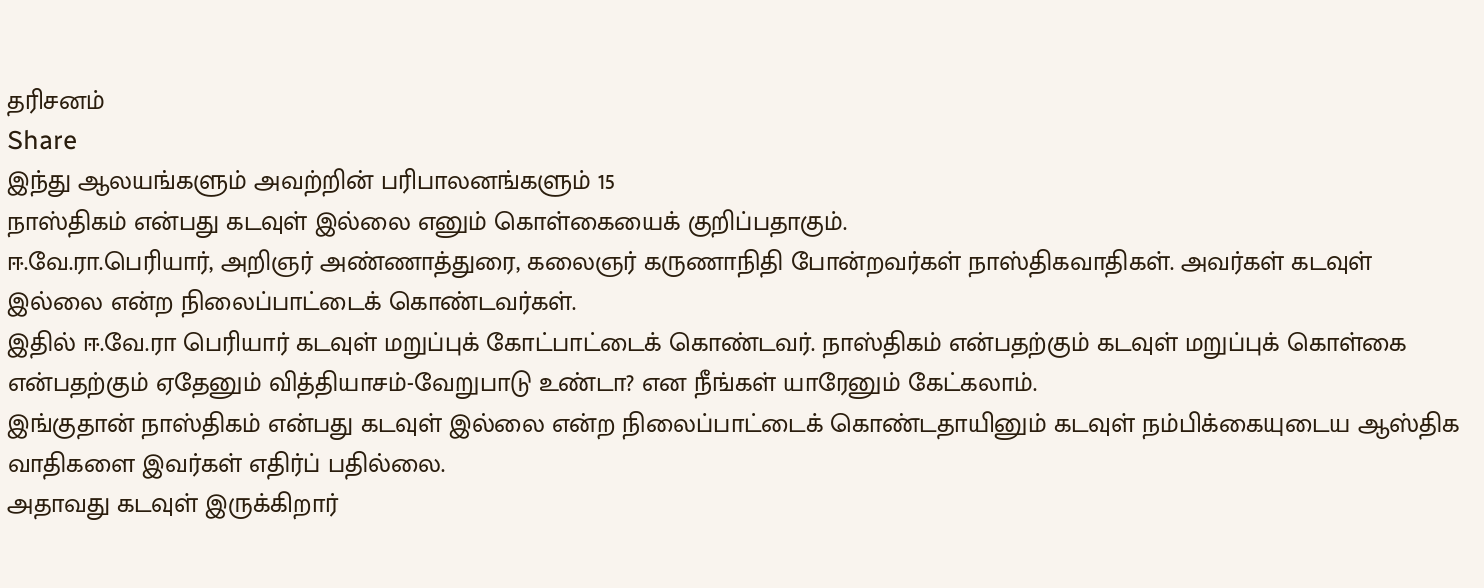தரிசனம்
Share
இந்து ஆலயங்களும் அவற்றின் பரிபாலனங்களும் 15
நாஸ்திகம் என்பது கடவுள் இல்லை எனும் கொள்கையைக் குறிப்பதாகும்.
ஈ.வே.ரா.பெரியார், அறிஞர் அண்ணாத்துரை, கலைஞர் கருணாநிதி போன்றவர்கள் நாஸ்திகவாதிகள். அவர்கள் கடவுள் இல்லை என்ற நிலைப்பாட்டைக் கொண்டவர்கள்.
இதில் ஈ.வே.ரா பெரியார் கடவுள் மறுப்புக் கோட்பாட்டைக் கொண்டவர். நாஸ்திகம் என்பதற்கும் கடவுள் மறுப்புக் கொள்கை என்பதற்கும் ஏதேனும் வித்தியாசம்-வேறுபாடு உண்டா? என நீங்கள் யாரேனும் கேட்கலாம்.
இங்குதான் நாஸ்திகம் என்பது கடவுள் இல்லை என்ற நிலைப்பாட்டைக் கொண்டதாயினும் கடவுள் நம்பிக்கையுடைய ஆஸ்திக வாதிகளை இவர்கள் எதிர்ப் பதில்லை.
அதாவது கடவுள் இருக்கிறார்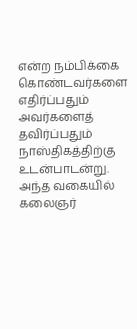என்ற நம்பிக்கை கொண்டவர்களை எதிர்ப்பதும் அவர்களைத் தவிர்ப்பதும் நாஸ்திகத்திற்கு உடன்பாடன்று.
அந்த வகையில் கலைஞர்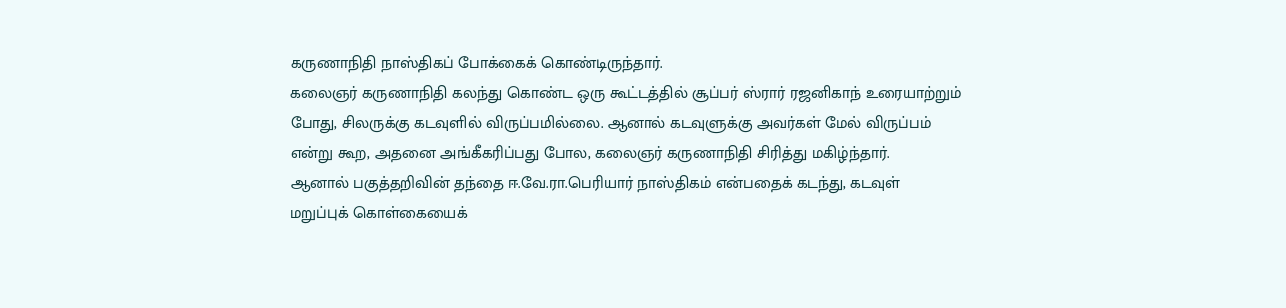கருணாநிதி நாஸ்திகப் போக்கைக் கொண்டிருந்தார்.
கலைஞர் கருணாநிதி கலந்து கொண்ட ஒரு கூட்டத்தில் சூப்பர் ஸ்ரார் ரஜனிகாந் உரையாற்றும் போது, சிலருக்கு கடவுளில் விருப்பமில்லை. ஆனால் கடவுளுக்கு அவர்கள் மேல் விருப்பம் என்று கூற, அதனை அங்கீகரிப்பது போல, கலைஞர் கருணாநிதி சிரித்து மகிழ்ந்தார்.
ஆனால் பகுத்தறிவின் தந்தை ஈ.வே.ரா.பெரியார் நாஸ்திகம் என்பதைக் கடந்து, கடவுள் மறுப்புக் கொள்கையைக்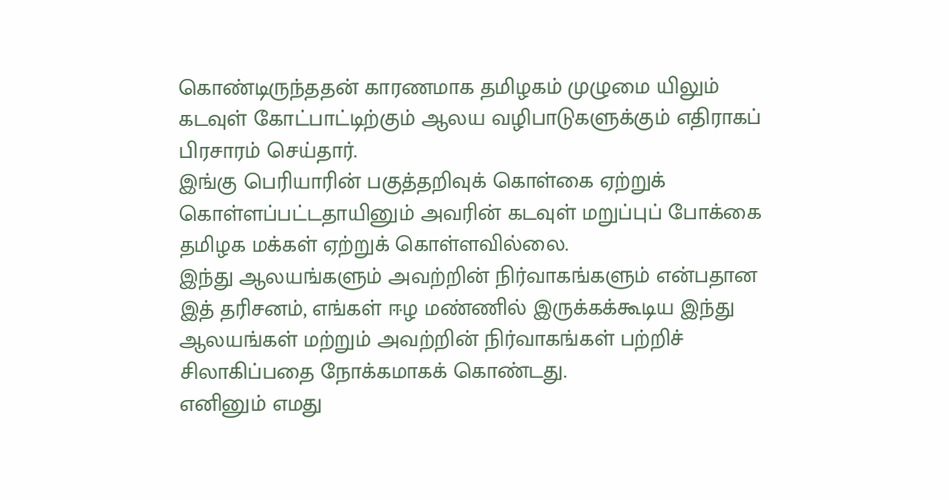கொண்டிருந்ததன் காரணமாக தமிழகம் முழுமை யிலும் கடவுள் கோட்பாட்டிற்கும் ஆலய வழிபாடுகளுக்கும் எதிராகப் பிரசாரம் செய்தார்.
இங்கு பெரியாரின் பகுத்தறிவுக் கொள்கை ஏற்றுக் கொள்ளப்பட்டதாயினும் அவரின் கடவுள் மறுப்புப் போக்கை தமிழக மக்கள் ஏற்றுக் கொள்ளவில்லை.
இந்து ஆலயங்களும் அவற்றின் நிர்வாகங்களும் என்பதான இத் தரிசனம், எங்கள் ஈழ மண்ணில் இருக்கக்கூடிய இந்து ஆலயங்கள் மற்றும் அவற்றின் நிர்வாகங்கள் பற்றிச் சிலாகிப்பதை நோக்கமாகக் கொண்டது.
எனினும் எமது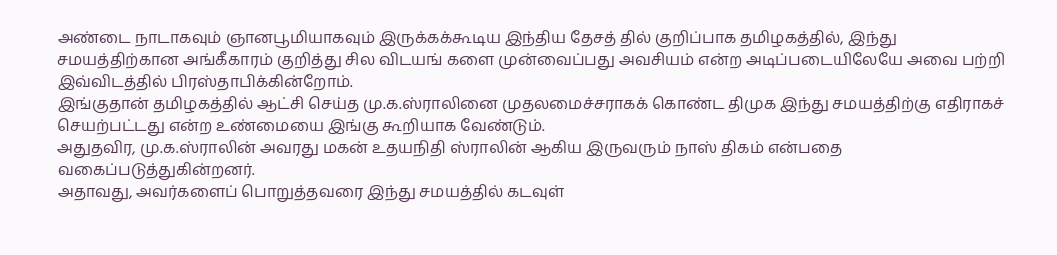அண்டை நாடாகவும் ஞானபூமியாகவும் இருக்கக்கூடிய இந்திய தேசத் தில் குறிப்பாக தமிழகத்தில், இந்து சமயத்திற்கான அங்கீகாரம் குறித்து சில விடயங் களை முன்வைப்பது அவசியம் என்ற அடிப்படையிலேயே அவை பற்றி இவ்விடத்தில் பிரஸ்தாபிக்கின்றோம்.
இங்குதான் தமிழகத்தில் ஆட்சி செய்த மு.க.ஸ்ராலினை முதலமைச்சராகக் கொண்ட திமுக இந்து சமயத்திற்கு எதிராகச் செயற்பட்டது என்ற உண்மையை இங்கு கூறியாக வேண்டும்.
அதுதவிர, மு.க.ஸ்ராலின் அவரது மகன் உதயநிதி ஸ்ராலின் ஆகிய இருவரும் நாஸ் திகம் என்பதை வகைப்படுத்துகின்றனர்.
அதாவது, அவர்களைப் பொறுத்தவரை இந்து சமயத்தில் கடவுள்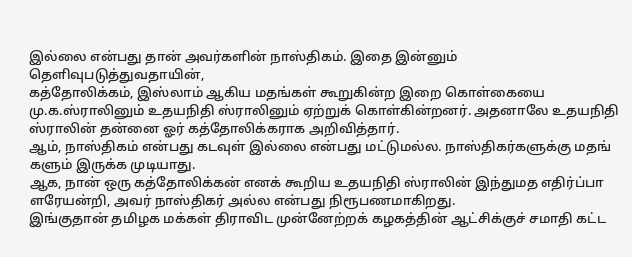இல்லை என்பது தான் அவர்களின் நாஸ்திகம். இதை இன்னும் தெளிவுபடுத்துவதாயின்,
கத்தோலிக்கம், இஸ்லாம் ஆகிய மதங்கள் கூறுகின்ற இறை கொள்கையை மு.க.ஸ்ராலினும் உதயநிதி ஸ்ராலினும் ஏற்றுக் கொள்கின்றனர். அதனாலே உதயநிதி ஸ்ராலின் தன்னை ஓர் கத்தோலிக்கராக அறிவித்தார்.
ஆம், நாஸ்திகம் என்பது கடவுள் இல்லை என்பது மட்டுமல்ல. நாஸ்திகர்களுக்கு மதங் களும் இருக்க முடியாது.
ஆக, நான் ஒரு கத்தோலிக்கன் எனக் கூறிய உதயநிதி ஸ்ராலின் இந்துமத எதிர்ப்பா ளரேயன்றி, அவர் நாஸ்திகர் அல்ல என்பது நிரூபணமாகிறது.
இங்குதான் தமிழக மக்கள் திராவிட முன்னேற்றக் கழகத்தின் ஆட்சிக்குச் சமாதி கட்ட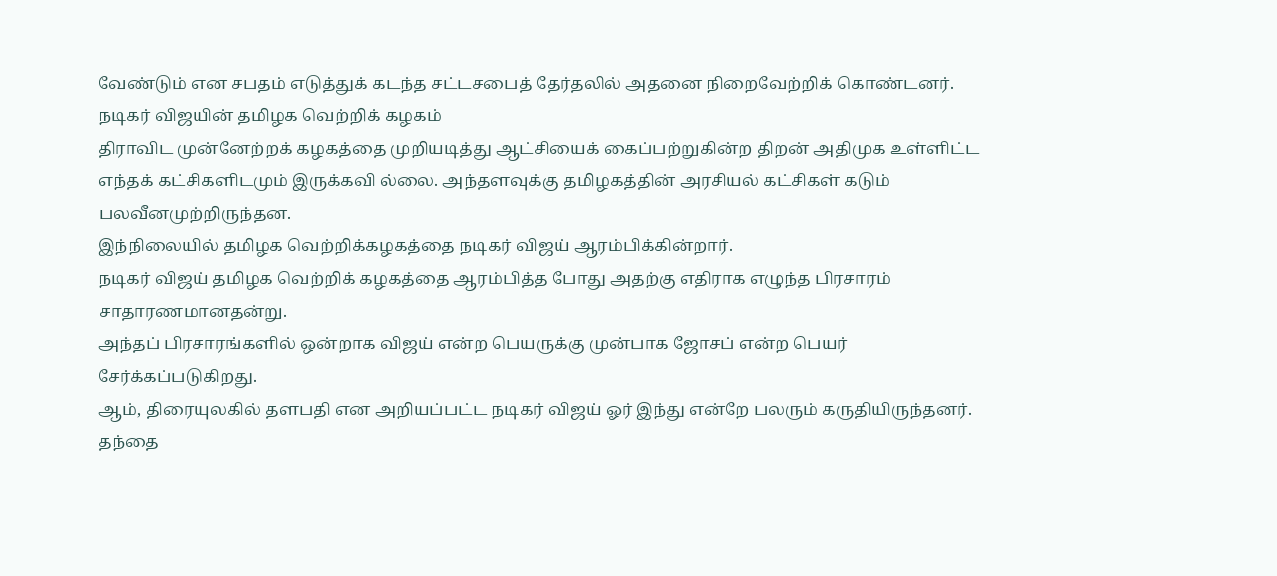வேண்டும் என சபதம் எடுத்துக் கடந்த சட்டசபைத் தேர்தலில் அதனை நிறைவேற்றிக் கொண்டனர்.
நடிகர் விஜயின் தமிழக வெற்றிக் கழகம்
திராவிட முன்னேற்றக் கழகத்தை முறியடித்து ஆட்சியைக் கைப்பற்றுகின்ற திறன் அதிமுக உள்ளிட்ட எந்தக் கட்சிகளிடமும் இருக்கவி ல்லை. அந்தளவுக்கு தமிழகத்தின் அரசியல் கட்சிகள் கடும் பலவீனமுற்றிருந்தன.
இந்நிலையில் தமிழக வெற்றிக்கழகத்தை நடிகர் விஜய் ஆரம்பிக்கின்றார்.
நடிகர் விஜய் தமிழக வெற்றிக் கழகத்தை ஆரம்பித்த போது அதற்கு எதிராக எழுந்த பிரசாரம் சாதாரணமானதன்று.
அந்தப் பிரசாரங்களில் ஒன்றாக விஜய் என்ற பெயருக்கு முன்பாக ஜோசப் என்ற பெயர் சேர்க்கப்படுகிறது.
ஆம், திரையுலகில் தளபதி என அறியப்பட்ட நடிகர் விஜய் ஓர் இந்து என்றே பலரும் கருதியிருந்தனர்.
தந்தை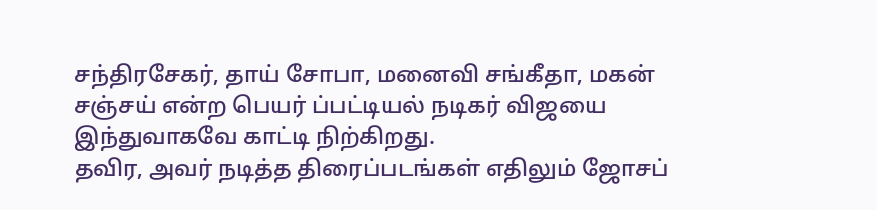சந்திரசேகர், தாய் சோபா, மனைவி சங்கீதா, மகன் சஞ்சய் என்ற பெயர் ப்பட்டியல் நடிகர் விஜயை இந்துவாகவே காட்டி நிற்கிறது.
தவிர, அவர் நடித்த திரைப்படங்கள் எதிலும் ஜோசப்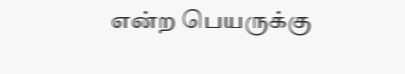என்ற பெயருக்கு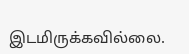இடமிருக்கவில்லை.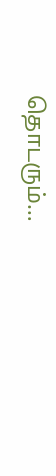தொடரும்…